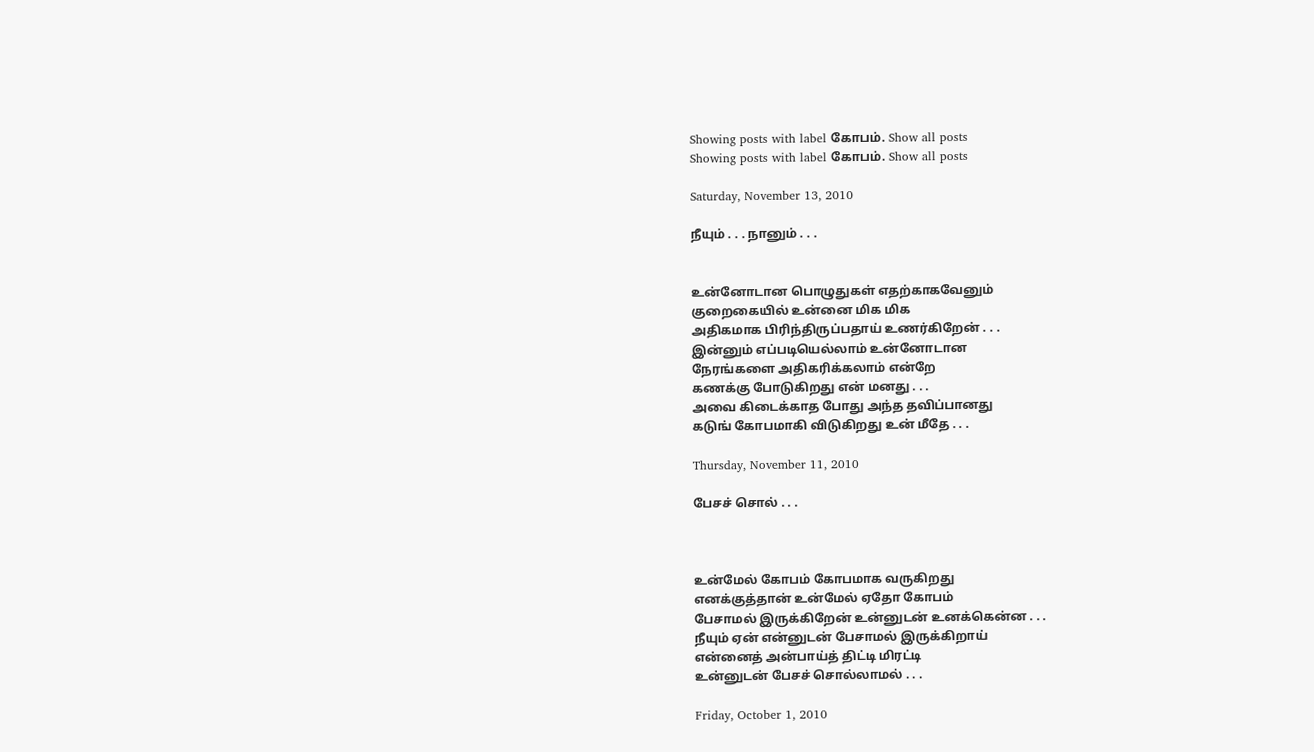Showing posts with label கோபம். Show all posts
Showing posts with label கோபம். Show all posts

Saturday, November 13, 2010

நீயும் . . . நானும் . . .


உன்னோடான பொழுதுகள் எதற்காகவேனும்
குறைகையில் உன்னை மிக மிக
அதிகமாக பிரிந்திருப்பதாய் உணர்கிறேன் . . .
இன்னும் எப்படியெல்லாம் உன்னோடான
நேரங்களை அதிகரிக்கலாம் என்றே
கணக்கு போடுகிறது என் மனது . . .
அவை கிடைக்காத போது அந்த தவிப்பானது
கடுங் கோபமாகி விடுகிறது உன் மீதே . . .

Thursday, November 11, 2010

பேசச் சொல் . . .



உன்மேல் கோபம் கோபமாக வருகிறது
எனக்குத்தான் உன்மேல் ஏதோ கோபம்
பேசாமல் இருக்கிறேன் உன்னுடன் உனக்கென்ன . . .
நீயும் ஏன் என்னுடன் பேசாமல் இருக்கிறாய்
என்னைத் அன்பாய்த் திட்டி மிரட்டி
உன்னுடன் பேசச் சொல்லாமல் . . .

Friday, October 1, 2010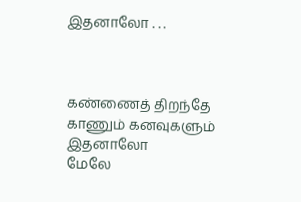இதனாலோ . . .



கண்ணைத் திறந்தே காணும் கனவுகளும் இதனாலோ
மேலே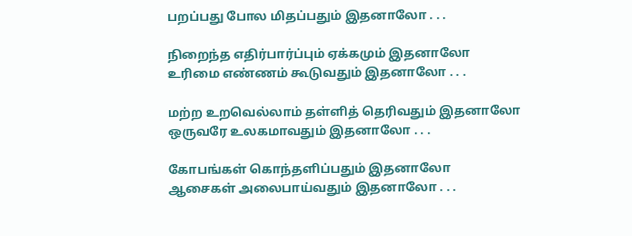பறப்பது போல மிதப்பதும் இதனாலோ . . .

நிறைந்த எதிர்பார்ப்பும் ஏக்கமும் இதனாலோ
உரிமை எண்ணம் கூடுவதும் இதனாலோ . . .

மற்ற உறவெல்லாம் தள்ளித் தெரிவதும் இதனாலோ
ஒருவரே உலகமாவதும் இதனாலோ . . .

கோபங்கள் கொந்தளிப்பதும் இதனாலோ
ஆசைகள் அலைபாய்வதும் இதனாலோ . . .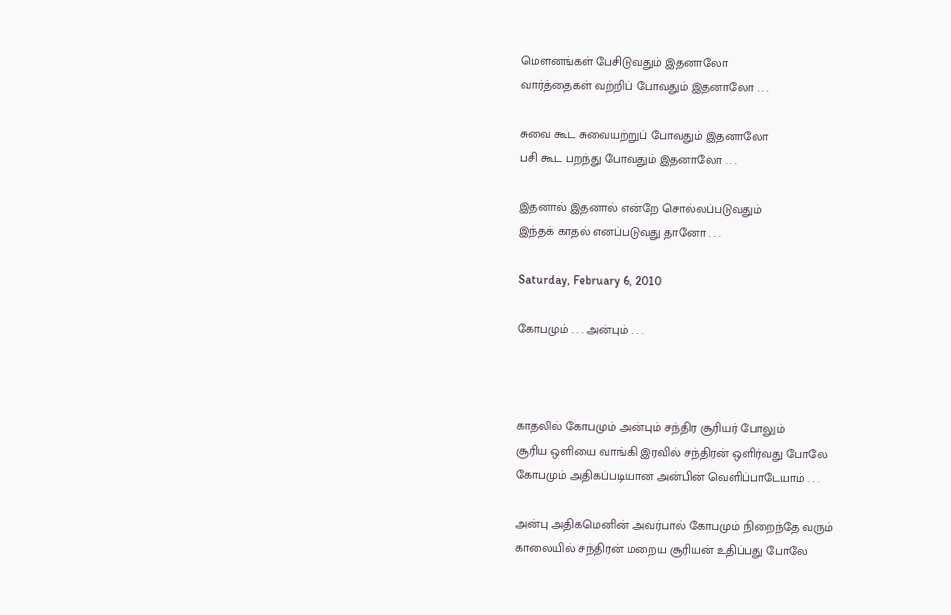மௌனங்கள் பேசிடுவதும் இதனாலோ
வார்த்தைகள் வற்றிப் போவதும் இதனாலோ . . .

சுவை கூட சுவையற்றுப் போவதும் இதனாலோ
பசி கூட பறந்து போவதும் இதனாலோ . . .

இதனால் இதனால் என்றே சொல்லப்படுவதும்
இந்தக் காதல் எனப்படுவது தானோ . . .

Saturday, February 6, 2010

கோபமும் . . . அன்பும் . . .



காதலில் கோபமும் அன்பும் சந்திர சூரியர் போலும்
சூரிய ஒளியை வாங்கி இரவில் சந்திரன் ஒளிர்வது போலே
கோபமும் அதிகப்படியான அன்பின் வெளிப்பாடேயாம் . . .

அன்பு அதிகமெனின் அவர்பால் கோபமும் நிறைந்தே வரும்
காலையில் சந்திரன் மறைய சூரியன் உதிப்பது போலே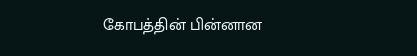கோபத்தின் பின்னான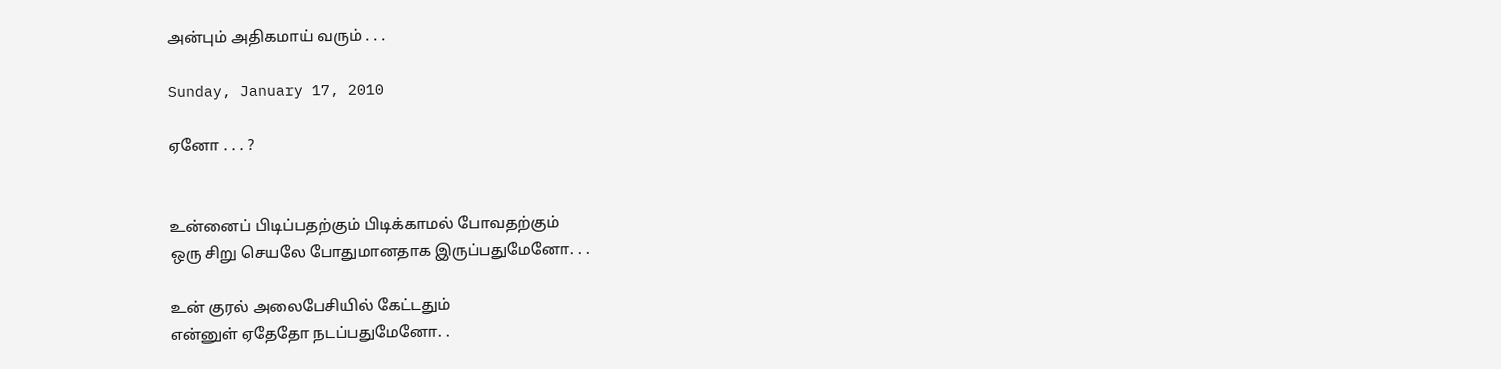அன்பும் அதிகமாய் வரும் . . .

Sunday, January 17, 2010

ஏனோ . . . ?


உன்னைப் பிடிப்பதற்கும் பிடிக்காமல் போவதற்கும்
ஒரு சிறு செயலே போதுமானதாக இருப்பதுமேனோ. . .

உன் குரல் அலைபேசியில் கேட்டதும்
என்னுள் ஏதேதோ நடப்பதுமேனோ. .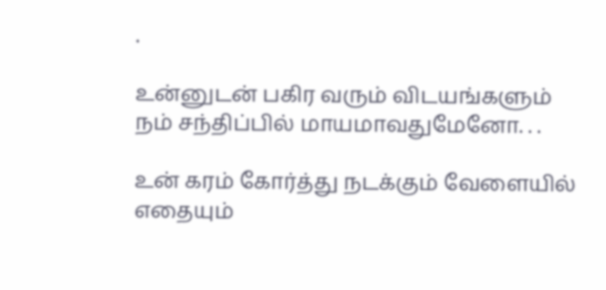.

உன்னுடன் பகிர வரும் விடயங்களும்
நம் சந்திப்பில் மாயமாவதுமேனோ. . .

உன் கரம் கோர்த்து நடக்கும் வேளையில்
எதையும்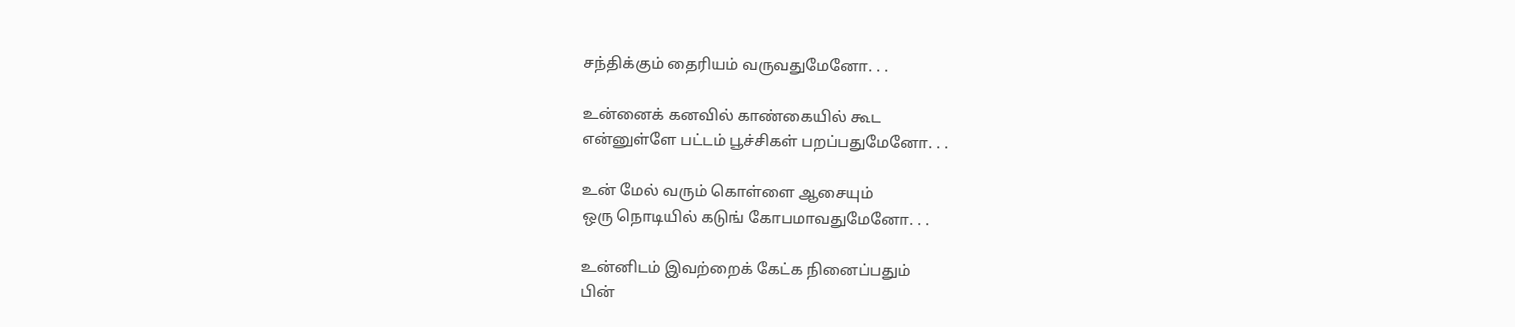சந்திக்கும் தைரியம் வருவதுமேனோ. . .

உன்னைக் கனவில் காண்கையில் கூட
என்னுள்ளே பட்டம் பூச்சிகள் பறப்பதுமேனோ. . .

உன் மேல் வரும் கொள்ளை ஆசையும்
ஒரு நொடியில் கடுங் கோபமாவதுமேனோ. . .

உன்னிடம் இவற்றைக் கேட்க நினைப்பதும்
பின்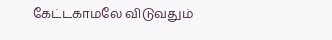கேட்டகாமலே விடுவதும்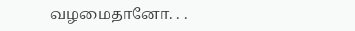வழமைதானோ. . .